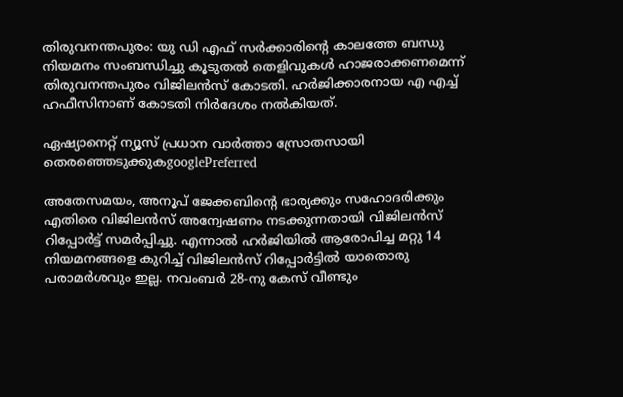തിരുവനന്തപുരം: യു ഡി എഫ് സർക്കാരിന്റെ കാലത്തേ ബന്ധു നിയമനം സംബന്ധിച്ചു കൂടുതൽ തെളിവുകൾ ഹാജരാക്കണമെന്ന് തിരുവനന്തപുരം വിജിലൻസ് കോടതി. ഹര്‍ജിക്കാരനായ എ എച്ച് ഹഫീസിനാണ് കോടതി നിർദേശം നൽകിയത്.

ഏഷ്യാനെറ്റ് ന്യൂസ് പ്രധാന വാർത്താ സ്രോതസായി തെരഞ്ഞെടുക്കുകgooglePreferred

അതേസമയം, അനൂപ് ജേക്കബിന്റെ ഭാര്യക്കും സഹോദരിക്കും എതിരെ വിജിലൻസ് അന്വേഷണം നടക്കുന്നതായി വിജിലൻസ് റിപ്പോർട്ട് സമർപ്പിച്ചു. എന്നാൽ ഹർജിയിൽ ആരോപിച്ച മറ്റു 14 നിയമനങ്ങളെ കുറിച്ച് വിജിലൻസ് റിപ്പോർട്ടിൽ യാതൊരു പരാമർശവും ഇല്ല. നവംബര്‍ 28-നു കേസ് വീണ്ടും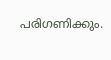പരിഗണിക്കും.